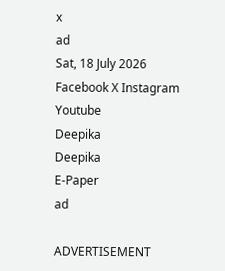x
ad
Sat, 18 July 2026
Facebook X Instagram Youtube
Deepika
Deepika
E-Paper
ad

ADVERTISEMENT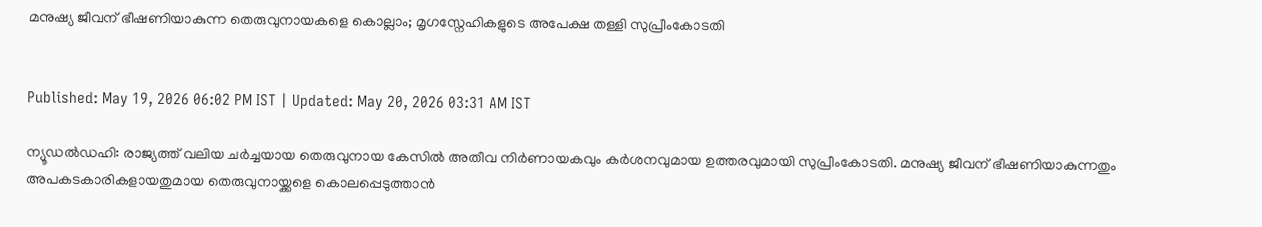മനുഷ്യ ജീവന് ഭീഷണിയാകുന്ന തെരുവുനായകളെ കൊല്ലാം; മൃഗസ്നേഹികളുടെ അപേക്ഷ തള്ളി സുപ്രീംകോടതി


Published: May 19, 2026 06:02 PM IST | Updated: May 20, 2026 03:31 AM IST

ന്യൂഡൽഡഹി: രാജ്യത്ത് വലിയ ചർച്ചയായ തെരുവുനായ കേസിൽ അതീവ നിർണായകവും കർശനവുമായ ഉത്തരവുമായി സുപ്രീംകോടതി. മനുഷ്യ ജീവന് ഭീഷണിയാകുന്നതും അപകടകാരികളായതുമായ തെരുവുനായ്ക്കളെ കൊലപ്പെടുത്താൻ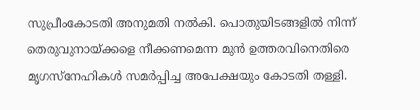സുപ്രീംകോടതി അനുമതി നൽകി. പൊതുയിടങ്ങളിൽ നിന്ന് തെരുവുനായ്ക്കളെ നീക്കണമെന്ന മുൻ ഉത്തരവിനെതിരെ മൃഗസ്നേഹികൾ സമർപ്പിച്ച അപേക്ഷയും കോടതി തള്ളി.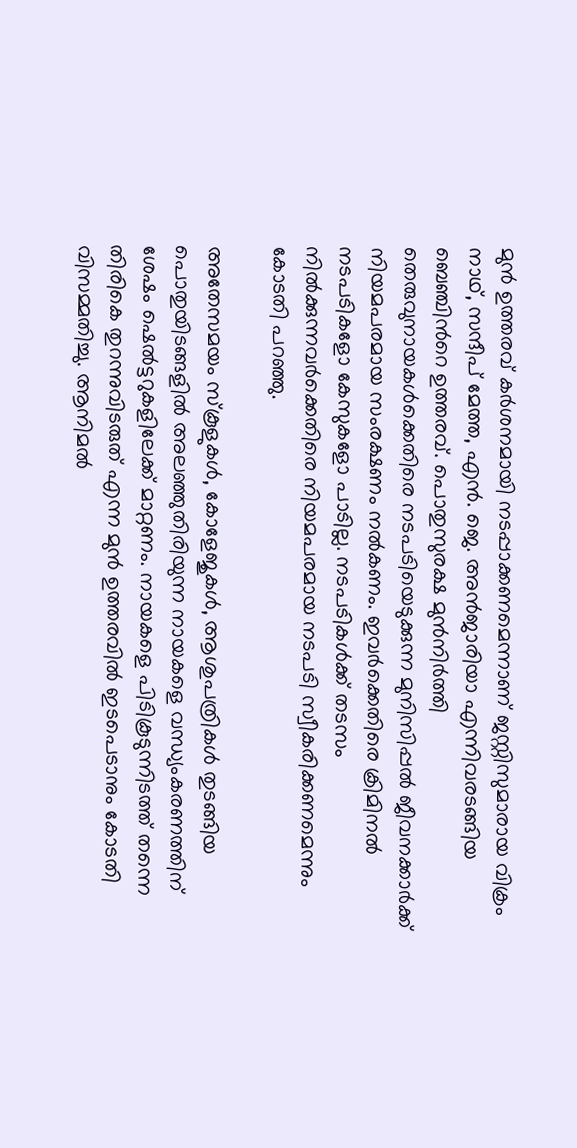മുൻ ഉത്തരവ് കർശനമായി നടപ്പാക്കണമെന്നാണ് ജസ്റ്റിസുമാരായ വിക്രം നാഥ്‌, സന്ദീപ് മേത്ത, എൻ. ജെ. അൻജാരിയാ എന്നിവരടങ്ങിയ ബെഞ്ചിന്‍റെ ഉത്തരവ്. പൊതുസുരക്ഷ മുൻനിർത്തി തെരുവുനായകൾക്കെതിരെ നടപടിയെടുക്കുന്ന മുനിസിപ്പൽ ജീവനക്കാർക്ക് നിയമപരമായ സംരക്ഷണം നൽകണം. ഇവർക്കെതിരെ ക്രിമിനൽ നടപടികളോ കേസുകളോ പാടില്ല. നടപടികൾക്ക് തടസം നിൽക്കുന്നവർക്കെതിരെ നിയമപരമായ നടപടി സ്വീകരിക്കണമെന്നും കോടതി പറഞ്ഞു.

അതേസമയം സ്‌കൂളുകൾ, കോളേജുകൾ, ആശുപത്രികൾ തുടങ്ങിയ പൊതുയിടങ്ങളിൽ അലഞ്ഞുതിരിയുന്ന നായകളെ വന്ധ്യംകരണത്തിന് ശേഷം ഷെൽട്ടറുകളിലേക്ക് മാറ്റണം. നായകളെ പിടികൂടുന്നിടത്ത് തന്നെ തിരികെ തുറന്നുവിടരുത് എന്ന മുൻ ഉത്തരവിൽ ഇടപെടാനും കോടതി വിസമ്മതിച്ചു. ആനിമൽ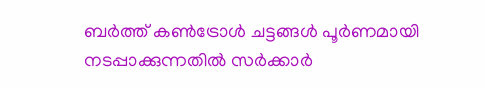ബർത്ത് കൺട്രോൾ ചട്ടങ്ങൾ പൂർണമായി നടപ്പാക്കുന്നതിൽ സർക്കാർ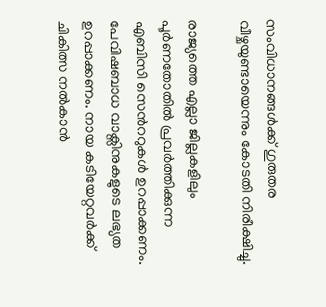സംവിധാനങ്ങൾക്ക് ഗുരുതര വീഴ്ചയുണ്ടായെന്നും കോടതി നിരീക്ഷിച്ചു.

രാജ്യത്തെ എല്ലാ ജില്ലകളിലും പൂർണതോതിൽ പ്രവർത്തിക്കുന്ന എബിസി സെന്‍ററുകൾ ഉറപ്പാക്കണം. പേവിഷബാധ വാക്സിനുകളുടെ ലഭ്യത ഉറപ്പാക്കണം. നായ കടിയേറ്റവർക്ക് ചികിത്സ നൽകാൻ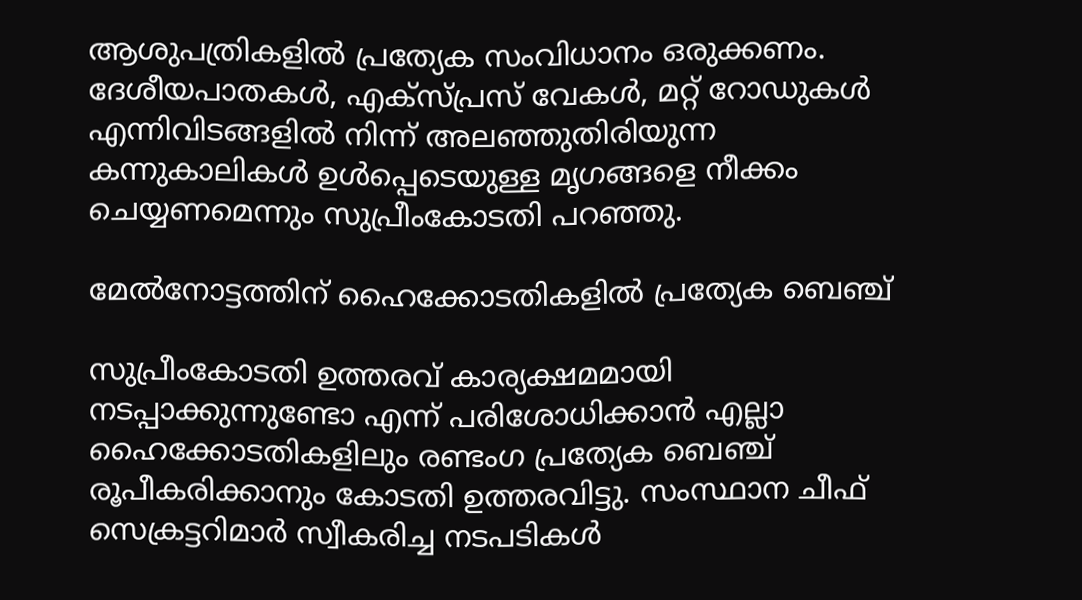ആശുപത്രികളിൽ പ്രത്യേക സംവിധാനം ഒരുക്കണം. ദേശീയപാതകൾ, എക്സ്പ്രസ് വേകൾ, മറ്റ് റോഡുകൾ എന്നിവിടങ്ങളിൽ നിന്ന് അലഞ്ഞുതിരിയുന്ന കന്നുകാലികൾ ഉൾപ്പെടെയുള്ള മൃഗങ്ങളെ നീക്കം ചെയ്യണമെന്നും സുപ്രീംകോടതി പറഞ്ഞു.

മേൽനോട്ടത്തിന് ഹൈക്കോടതികളിൽ പ്രത്യേക ബെഞ്ച്

സുപ്രീംകോടതി ഉത്തരവ് കാര്യക്ഷമമായി നടപ്പാക്കുന്നുണ്ടോ എന്ന് പരിശോധിക്കാൻ എല്ലാ ഹൈക്കോടതികളിലും രണ്ടംഗ പ്രത്യേക ബെഞ്ച് രൂപീകരിക്കാനും കോടതി ഉത്തരവിട്ടു. സംസ്ഥാന ചീഫ് സെക്രട്ടറിമാർ സ്വീകരിച്ച നടപടികൾ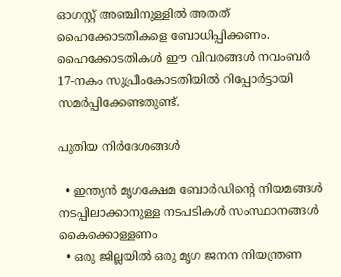ഓഗസ്റ്റ് അഞ്ചിനുള്ളിൽ അതത് ഹൈക്കോടതികളെ ബോധിപ്പിക്കണം. ഹൈക്കോടതികൾ ഈ വിവരങ്ങൾ നവംബർ 17-നകം സുപ്രീംകോടതിയിൽ റിപ്പോർട്ടായി സമർപ്പിക്കേണ്ടതുണ്ട്.

പുതിയ നിർദേശങ്ങൾ

  • ഇന്ത്യൻ മൃഗക്ഷേമ ബോർഡിന്‍റെ നിയമങ്ങൾ നടപ്പിലാക്കാനുള്ള നടപടികൾ സംസ്ഥാനങ്ങൾ കൈക്കൊള്ളണം
  • ഒരു ജില്ലയിൽ ഒരു മൃഗ ജനന നിയന്ത്രണ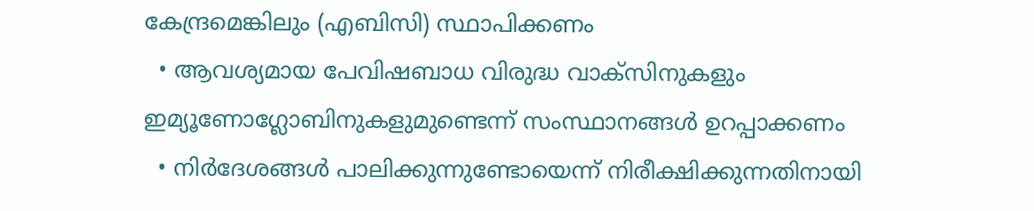കേന്ദ്രമെങ്കിലും (എബിസി) സ്ഥാപിക്കണം
  • ആവശ്യമായ പേവിഷബാധ വിരുദ്ധ വാക്സിനുകളും ഇമ്യൂണോഗ്ലോബിനുകളുമുണ്ടെന്ന് സംസ്ഥാനങ്ങൾ ഉറപ്പാക്കണം
  • നിർദേശങ്ങൾ പാലിക്കുന്നുണ്ടോയെന്ന് നിരീക്ഷിക്കുന്നതിനായി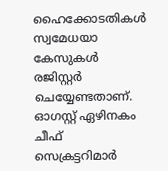ഹൈക്കോടതികൾ സ്വമേധയാ കേസുകൾ രജിസ്റ്റർ ചെയ്യേണ്ടതാണ്. ഓഗസ്റ്റ് ഏഴിനകം ചീഫ് സെക്രട്ടറിമാർ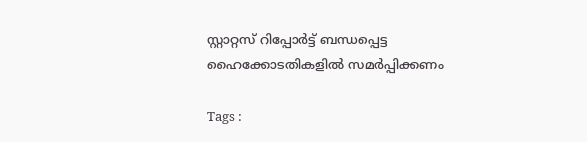സ്റ്റാറ്റസ് റിപ്പോർട്ട് ബന്ധപ്പെട്ട ഹൈക്കോടതികളിൽ സമർപ്പിക്കണം

Tags :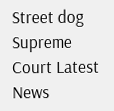Street dog Supreme Court Latest News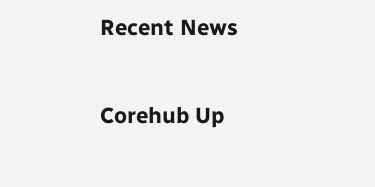Recent News

Corehub Up